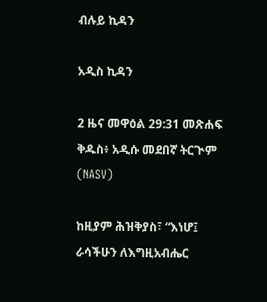ብሉይ ኪዳን

አዲስ ኪዳን

2 ዜና መዋዕል 29:31 መጽሐፍ ቅዱስ፥ አዲሱ መደበኛ ትርጒም (NASV)

ከዚያም ሕዝቅያስ፣ “እነሆ፤ ራሳችሁን ለእግዚአብሔር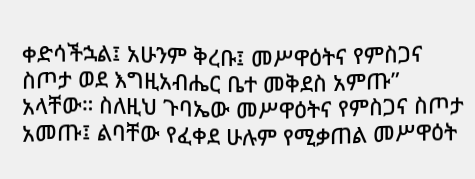ቀድሳችኋል፤ አሁንም ቅረቡ፤ መሥዋዕትና የምስጋና ስጦታ ወደ እግዚአብሔር ቤተ መቅደስ አምጡ” አላቸው። ስለዚህ ጉባኤው መሥዋዕትና የምስጋና ስጦታ አመጡ፤ ልባቸው የፈቀደ ሁሉም የሚቃጠል መሥዋዕት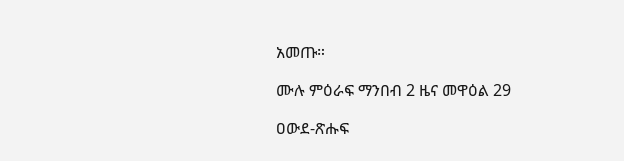አመጡ።

ሙሉ ምዕራፍ ማንበብ 2 ዜና መዋዕል 29

ዐውደ-ጽሑፍ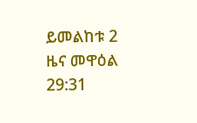ይመልከቱ 2 ዜና መዋዕል 29:31